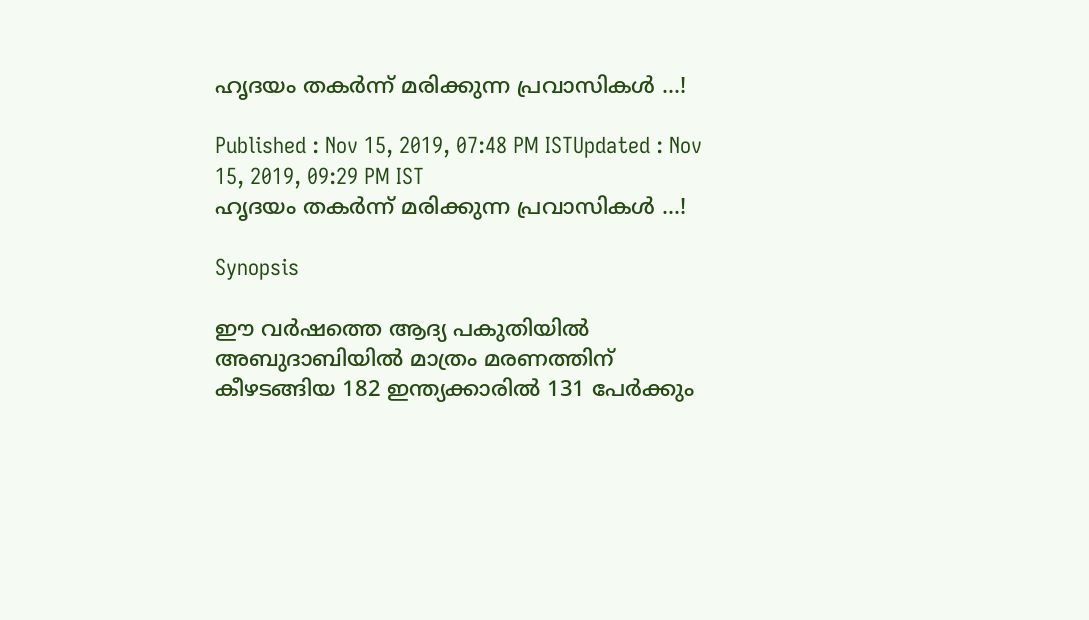ഹൃദയം തകര്‍ന്ന് മരിക്കുന്ന പ്രവാസികള്‍ ...!

Published : Nov 15, 2019, 07:48 PM ISTUpdated : Nov 15, 2019, 09:29 PM IST
ഹൃദയം തകര്‍ന്ന് മരിക്കുന്ന പ്രവാസികള്‍ ...!

Synopsis

ഈ വര്‍ഷത്തെ ആദ്യ പകുതിയില്‍ അബുദാബിയില്‍ മാത്രം മരണത്തിന് കീഴടങ്ങിയ 182 ഇന്ത്യക്കാരില്‍ 131 പേര്‍ക്കും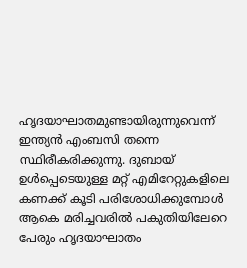ഹൃദയാഘാതമുണ്ടായിരുന്നുവെന്ന് ഇന്ത്യന്‍ എംബസി തന്നെ സ്ഥിരീകരിക്കുന്നു. ദുബായ് ഉള്‍പ്പെടെയുള്ള മറ്റ് എമിറേറ്റുകളിലെ കണക്ക് കൂടി പരിശോധിക്കുമ്പോള്‍ ആകെ മരിച്ചവരില്‍ പകുതിയിലേറെ പേരും ഹൃദയാഘാതം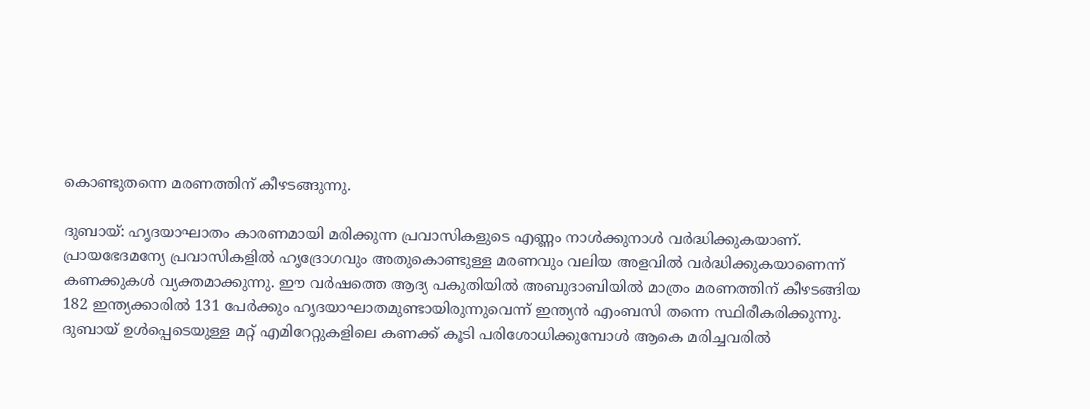കൊണ്ടുതന്നെ മരണത്തിന് കീഴടങ്ങുന്നു.

ദുബായ്: ഹൃദയാഘാതം കാരണമായി മരിക്കുന്ന പ്രവാസികളുടെ എണ്ണം നാള്‍ക്കുനാള്‍ വര്‍ദ്ധിക്കുകയാണ്. പ്രായഭേദമന്യേ പ്രവാസികളില്‍ ഹൃദ്രോഗവും അതുകൊണ്ടുള്ള മരണവും വലിയ അളവില്‍ വര്‍ദ്ധിക്കുകയാണെന്ന് കണക്കുകള്‍ വ്യക്തമാക്കുന്നു. ഈ വര്‍ഷത്തെ ആദ്യ പകുതിയില്‍ അബുദാബിയില്‍ മാത്രം മരണത്തിന് കീഴടങ്ങിയ 182 ഇന്ത്യക്കാരില്‍ 131 പേര്‍ക്കും ഹൃദയാഘാതമുണ്ടായിരുന്നുവെന്ന് ഇന്ത്യന്‍ എംബസി തന്നെ സ്ഥിരീകരിക്കുന്നു. ദുബായ് ഉള്‍പ്പെടെയുള്ള മറ്റ് എമിറേറ്റുകളിലെ കണക്ക് കൂടി പരിശോധിക്കുമ്പോള്‍ ആകെ മരിച്ചവരില്‍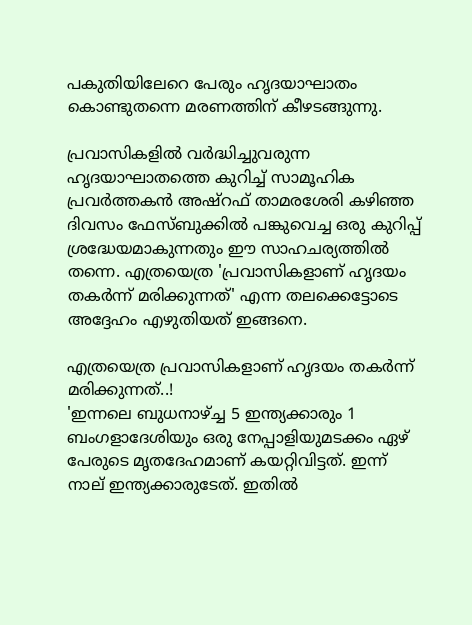പകുതിയിലേറെ പേരും ഹൃദയാഘാതം കൊണ്ടുതന്നെ മരണത്തിന് കീഴടങ്ങുന്നു.

പ്രവാസികളില്‍ വര്‍ദ്ധിച്ചുവരുന്ന ഹൃദയാഘാതത്തെ കുറിച്ച് സാമൂഹിക പ്രവര്‍ത്തകന്‍ അഷ്റഫ് താമരശേരി കഴിഞ്ഞ ദിവസം ഫേസ്‍ബുക്കില്‍ പങ്കുവെച്ച ഒരു കുറിപ്പ് ശ്രദ്ധേയമാകുന്നതും ഈ സാഹചര്യത്തില്‍ തന്നെ. എത്രയെത്ര 'പ്രവാസികളാണ് ഹൃദയം തകര്‍ന്ന് മരിക്കുന്നത്' എന്ന തലക്കെട്ടോടെ അദ്ദേഹം എഴുതിയത് ഇങ്ങനെ.

എത്രയെത്ര പ്രവാസികളാണ് ഹൃദയം തകര്‍ന്ന് മരിക്കുന്നത്..!
'ഇന്നലെ ബുധനാഴ്ച്ച 5 ഇന്ത്യക്കാരും 1 ബംഗളാദേശിയും ഒരു നേപ്പാളിയുമടക്കം ഏഴ് പേരുടെ മൃതദേഹമാണ് കയറ്റിവിട്ടത്. ഇന്ന് നാല് ഇന്ത്യക്കാരുടേത്. ഇതില്‍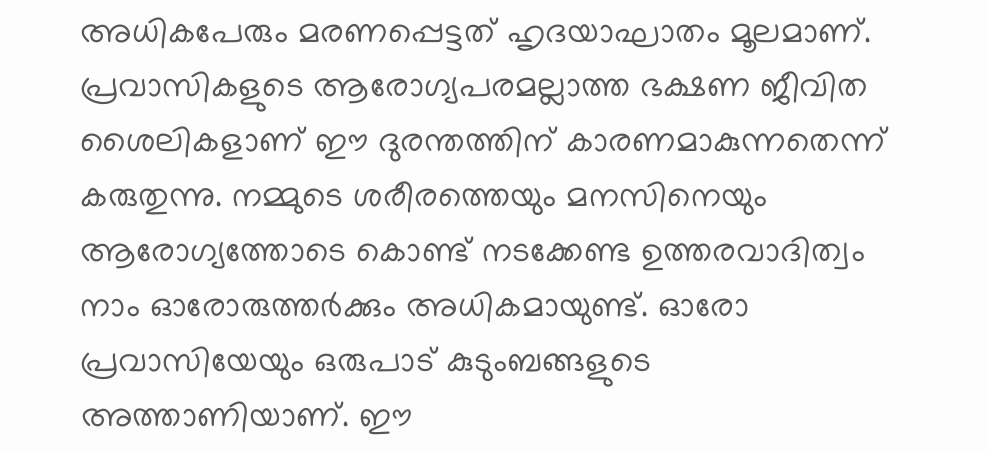അധികപേരും മരണപ്പെട്ടത് ഹൃദയാഘാതം മൂലമാണ്. പ്രവാസികളുടെ ആരോഗ്യപരമല്ലാത്ത ഭക്ഷണ ജീവിത ശൈലികളാണ് ഈ ദുരന്തത്തിന് കാരണമാകുന്നതെന്ന് കരുതുന്നു. നമ്മുടെ ശരീരത്തെയും മനസിനെയും ആരോഗ്യത്തോടെ കൊണ്ട് നടക്കേണ്ട ഉത്തരവാദിത്വം നാം ഓരോരുത്തര്‍ക്കും അധികമായുണ്ട്. ഓരോ പ്രവാസിയേയും ഒരുപാട് കുടുംബങ്ങളുടെ അത്താണിയാണ്. ഈ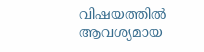വിഷയത്തില്‍ ആവശ്യമായ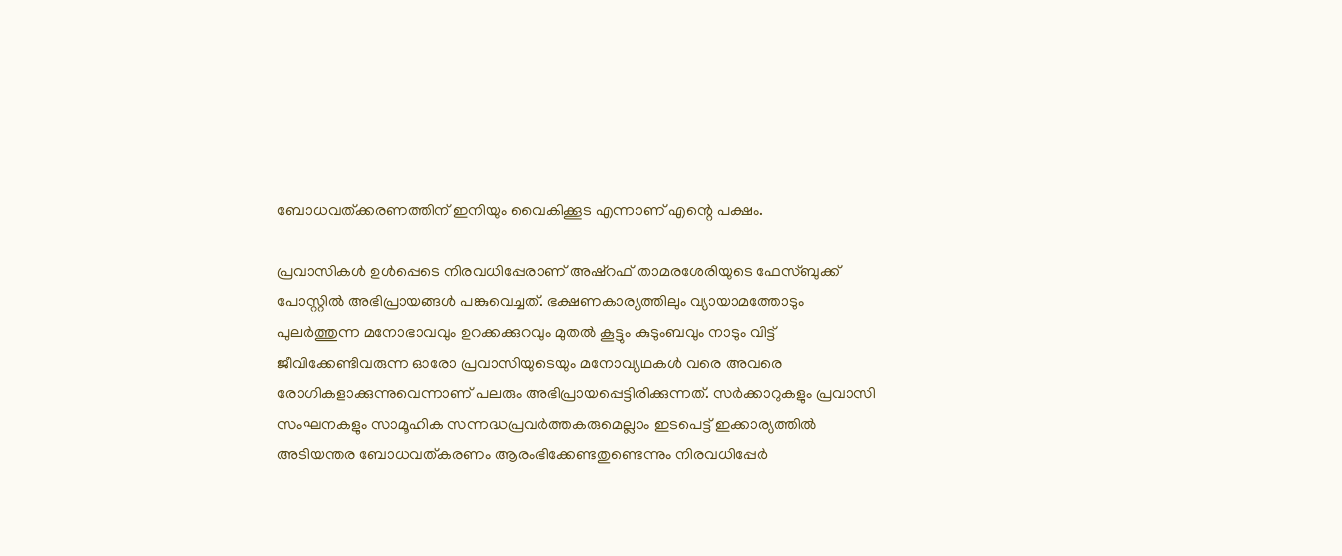ബോധവത്ക്കരണത്തിന് ഇനിയും വൈകിക്കൂട എന്നാണ് എന്റെ പക്ഷം.

പ്രവാസികള്‍ ഉള്‍പ്പെടെ നിരവധിപ്പേരാണ് അഷ്റഫ് താമരശേരിയുടെ ഫേസ്ബുക്ക് പോസ്റ്റില്‍ അഭിപ്രായങ്ങള്‍ പങ്കുവെച്ചത്. ഭക്ഷണകാര്യത്തിലും വ്യായാമത്തോടും പുലര്‍ത്തുന്ന മനോഭാവവും ഉറക്കക്കുറവും മുതല്‍ കൂട്ടും കുടുംബവും നാടും വിട്ട് ജീവിക്കേണ്ടിവരുന്ന ഓരോ പ്രവാസിയുടെയും മനോവ്യഥകള്‍ വരെ അവരെ രോഗികളാക്കുന്നുവെന്നാണ് പലരും അഭിപ്രായപ്പെട്ടിരിക്കുന്നത്. സര്‍ക്കാറുകളും പ്രവാസി സംഘനകളും സാമൂഹിക സന്നദ്ധപ്രവര്‍ത്തകരുമെല്ലാം ഇടപെട്ട് ഇക്കാര്യത്തില്‍ അടിയന്തര ബോധവത്കരണം ആരംഭിക്കേണ്ടതുണ്ടെന്നും നിരവധിപ്പേര്‍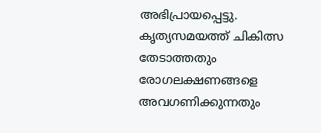അഭിപ്രായപ്പെട്ടു. കൃത്യസമയത്ത് ചികിത്സ തേടാത്തതും രോഗലക്ഷണങ്ങളെ അവഗണിക്കുന്നതും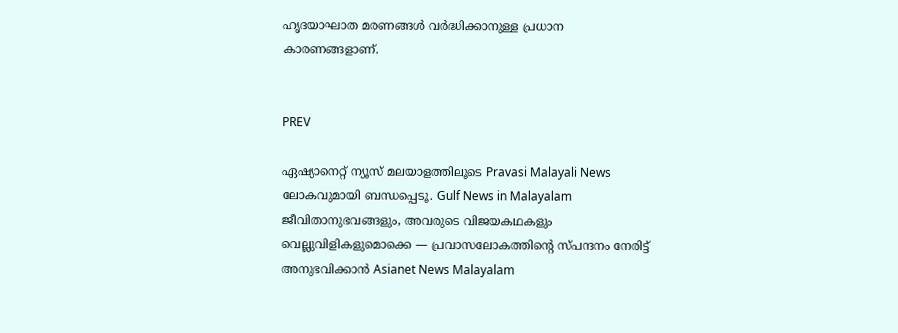ഹൃദയാഘാത മരണങ്ങള്‍ വര്‍ദ്ധിക്കാനുള്ള പ്രധാന കാരണങ്ങളാണ്.


PREV

ഏഷ്യാനെറ്റ് ന്യൂസ് മലയാളത്തിലൂടെ Pravasi Malayali News ലോകവുമായി ബന്ധപ്പെടൂ. Gulf News in Malayalam  ജീവിതാനുഭവങ്ങളും, അവരുടെ വിജയകഥകളും വെല്ലുവിളികളുമൊക്കെ — പ്രവാസലോകത്തിന്റെ സ്പന്ദനം നേരിട്ട് അനുഭവിക്കാൻ Asianet News Malayalam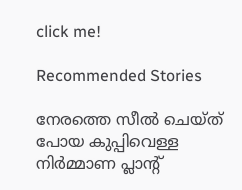click me!

Recommended Stories

നേരത്തെ സീൽ ചെയ്ത് പോയ കുപ്പിവെള്ള നിർമ്മാണ പ്ലാന്റ്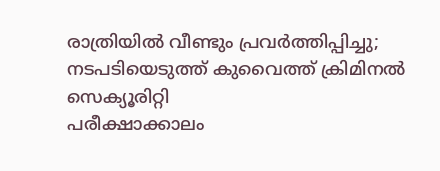രാത്രിയിൽ വീണ്ടും പ്രവർത്തിപ്പിച്ചു; നടപടിയെടുത്ത് കുവൈത്ത് ക്രിമിനൽ സെക്യൂരിറ്റി
പരീക്ഷാക്കാലം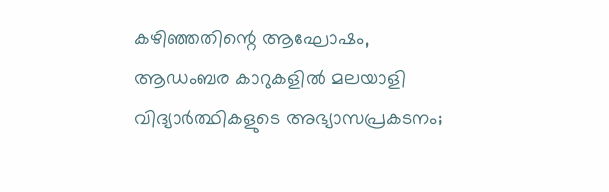കഴിഞ്ഞതിന്റെ ആഘോഷം, ആഡംബര കാറുകളിൽ മലയാളി വിദ്യാർത്ഥികളുടെ അഭ്യാസപ്രകടനം;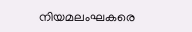നിയമലംഘകരെ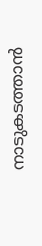നാടുകടത്താൻ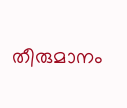തീരുമാനം